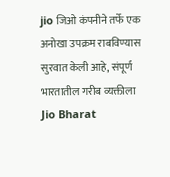jio जिओ कंपनीने तर्फे एक अनोखा उपक्रम राबविण्यास सुरवात केली आहे, संपूर्ण भारतातील गरीब व्यक्तीला Jio Bharat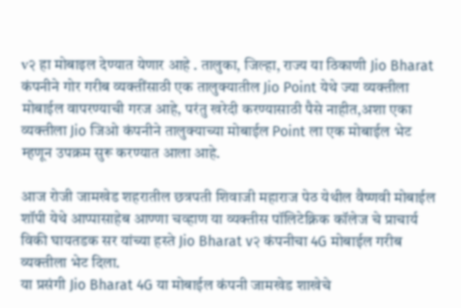v२ हा मोबाइल देण्यात येणार आहे . तालुका, जिल्हा, राज्य या ठिकाणी Jio Bharat कंपनीने गोर गरीब व्यक्तींसाठी एक तालुक्यातील Jio Point येथे ज्या व्यक्तीला मोबाईल वापरण्याची गरज आहे, परंतु खरेदी करण्यासाठी पैसे नाहीत,अशा एका व्यक्तीला Jio जिओ कंपनीने तालुक्याच्या मोबाईल Point ला एक मोबाईल भेट म्हणून उपक्रम सुरू करण्यात आला आहे.

आज रोजी जामखेड शहरातील छत्रपती शिवाजी महाराज पेठ येथील वैष्णवी मोबाईल शॉपी येथे आप्पासाहेब आण्णा चव्हाण या व्यक्तीस पॉलिटेक्निक कॉलेज चे प्राचार्य विकी घायतडक सर यांच्या हस्ते Jio Bharat v२ कंपनीचा 4G मोबाईल गरीब व्यक्तीला भेट दिला.
या प्रसंगी Jio Bharat 4G या मोबाईल कंपनी जामखेड शाखेचे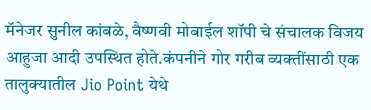मॅनेजर सुनील कांबळे, वैष्णवी मोबाईल शॉपी चे संचालक विजय आहुजा आदी उपस्थित होते.कंपनीने गोर गरीब व्यक्तींसाठी एक तालुक्यातील Jio Point येथे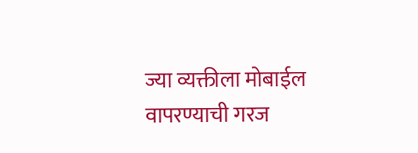ज्या व्यक्तीला मोबाईल वापरण्याची गरज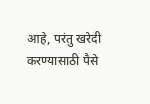आहे, परंतु खरेदी करण्यासाठी पैसे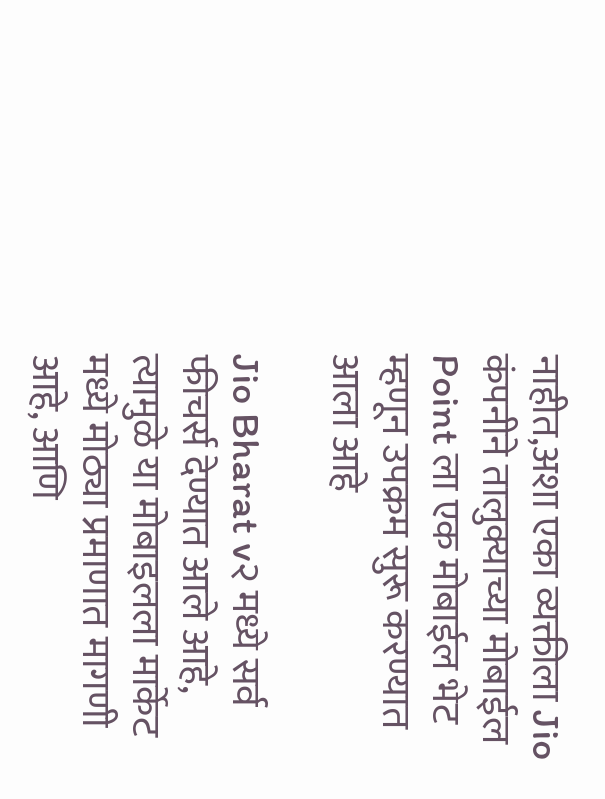नाहीत,अशा एका व्यक्तीला Jio कंपनीने तालुक्याच्या मोबाईल Point ला एक मोबाईल भेट म्हणून उपक्रम सुरू करण्यात आला आहे

Jio Bharat v२ मध्ये सर्व फीचर्स देण्यात आले आहे, त्यामुळे या मोबाइलला मार्केट मध्ये मोठ्या प्रमाणात मागणी आहे, आणि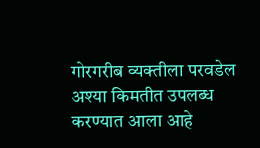गोरगरीब व्यक्तीला परवडेल अश्या किमतीत उपलब्ध करण्यात आला आहे